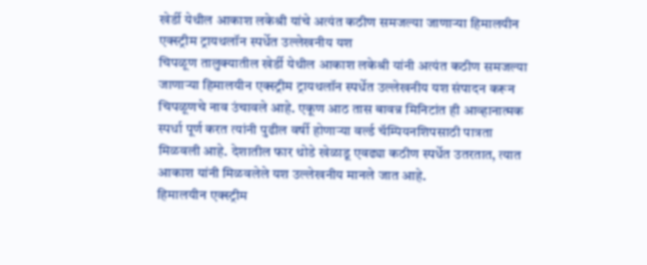खेर्डी येथील आकाश लकेश्री यांचे अत्यंत कठीण समजल्या जाणाऱ्या हिमालयीन एक्स्ट्रीम ट्रायथलॉन स्पर्धेत उल्लेखनीय यश
चिपळूण तालुक्यातील खेर्डी येथील आकाश लकेश्री यांनी अत्यंत कठीण समजल्या जाणाऱ्या हिमालयीन एक्स्ट्रीम ट्रायथलॉन स्पर्धेत उल्लेखनीय यश संपादन करून चिपळूणचे नाव उंचावले आहे. एकूण आठ तास बावन्न मिनिटांत ही आव्हानात्मक स्पर्धा पूर्ण करत त्यांनी पुढील वर्षी होणाऱ्या वर्ल्ड चॅम्पियनशिपसाठी पात्रता मिळवली आहे. देशातील फार थोडे खेळाडू एवढ्या कठीण स्पर्धेत उतरतात, त्यात आकाश यांनी मिळवलेले यश उल्लेखनीय मानले जात आहे.
हिमालयीन एक्स्ट्रीम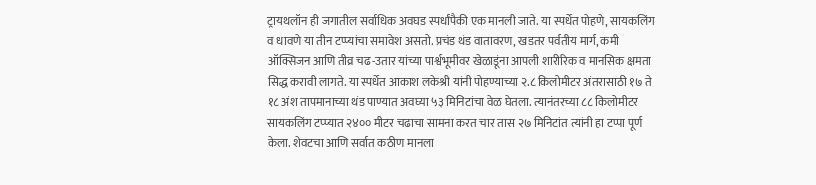ट्रायथलॉन ही जगातील सर्वाधिक अवघड स्पर्धांपैकी एक मानली जाते. या स्पर्धेत पोहणे, सायकलिंग व धावणे या तीन टप्प्यांचा समावेश असतो. प्रचंड थंड वातावरण, खडतर पर्वतीय मार्ग, कमी ऑक्सिजन आणि तीव्र चढ-उतार यांच्या पार्श्वभूमीवर खेळाडूंना आपली शारीरिक व मानसिक क्षमता सिद्ध करावी लागते. या स्पर्धेत आकाश लकेश्री यांनी पोहण्याच्या २.८ किलोमीटर अंतरासाठी १७ ते १८ अंश तापमानाच्या थंड पाण्यात अवघ्या ५३ मिनिटांचा वेळ घेतला. त्यानंतरच्या ८८ किलोमीटर सायकलिंग टप्प्यात २४०० मीटर चढाचा सामना करत चार तास २७ मिनिटांत त्यांनी हा टप्पा पूर्ण केला. शेवटचा आणि सर्वात कठीण मानला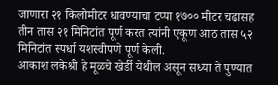जाणारा २१ किलोमीटर धावण्याचा टप्पा १७०० मीटर चढासह तीन तास २१ मिनिटांत पूर्ण करत त्यांनी एकूण आठ तास ५२ मिनिटांत स्पर्धा यशस्वीपणे पूर्ण केली.
आकाश लकेश्री हे मूळचे खेर्डी येथील असून सध्या ते पुण्यात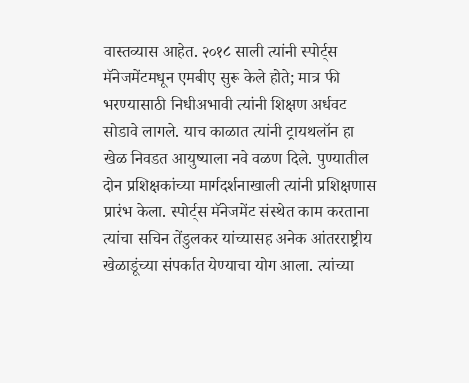वास्तव्यास आहेत. २०१८ साली त्यांनी स्पोर्ट्स मॅनेजमेंटमधून एमबीए सुरू केले होते; मात्र फी भरण्यासाठी निधीअभावी त्यांनी शिक्षण अर्धवट सोडावे लागले. याच काळात त्यांनी ट्रायथलॉन हा खेळ निवडत आयुष्याला नवे वळण दिले. पुण्यातील दोन प्रशिक्षकांच्या मार्गदर्शनाखाली त्यांनी प्रशिक्षणास प्रारंभ केला. स्पोर्ट्स मॅनेजमेंट संस्थेत काम करताना त्यांचा सचिन तेंडुलकर यांच्यासह अनेक आंतरराष्ट्रीय खेळाडूंच्या संपर्कात येण्याचा योग आला. त्यांच्या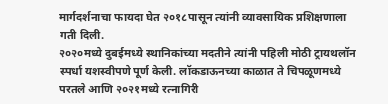मार्गदर्शनाचा फायदा घेत २०१८पासून त्यांनी व्यावसायिक प्रशिक्षणाला गती दिली.
२०२०मध्ये दुबईमध्ये स्थानिकांच्या मदतीने त्यांनी पहिली मोठी ट्रायथलॉन स्पर्धा यशस्वीपणे पूर्ण केली. लॉकडाऊनच्या काळात ते चिपळूणमध्ये परतले आणि २०२१मध्ये रत्नागिरी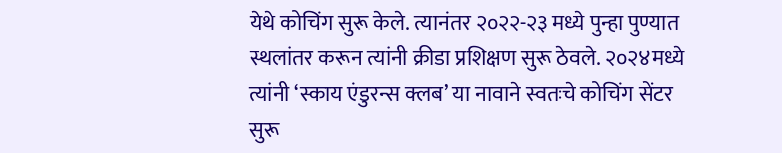येथे कोचिंग सुरू केले. त्यानंतर २०२२-२३ मध्ये पुन्हा पुण्यात स्थलांतर करून त्यांनी क्रीडा प्रशिक्षण सुरू ठेवले. २०२४मध्ये त्यांनी ‘स्काय एंडुरन्स क्लब’ या नावाने स्वतःचे कोचिंग सेंटर सुरू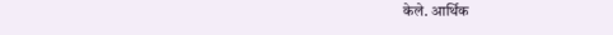केले. आर्थिक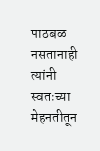पाठबळ नसतानाही त्यांनी स्वतःच्या मेहनतीतून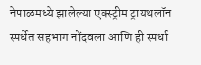नेपाळमध्ये झालेल्या एक्स्ट्रीम ट्रायथलॉन स्पर्धेत सहभाग नोंदवला आणि ही स्पर्धा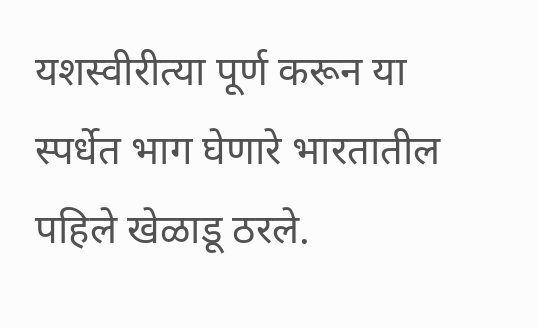यशस्वीरीत्या पूर्ण करून या स्पर्धेत भाग घेणारे भारतातील पहिले खेळाडू ठरले.